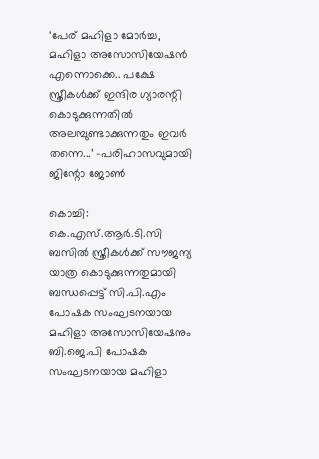‘പേര് മഹിളാ മോർച്ച, മഹിളാ അസോസിയേഷൻ എന്നൊക്കെ.. പക്ഷേ സ്ത്രീകൾക്ക്‌ ഇന്ദിര ഗ്യാരന്റി കൊടുക്കുന്നതിൽ അലമ്പുണ്ടാക്കുന്നതും ഇവർ തന്നെ...’ -പരിഹാസവുമായി ജിന്റോ ജോൺ

കൊച്ചി: കെ.എസ്.ആർ.ടി.സി ബസിൽ സ്ത്രീകൾക്ക് സൗജന്യ യാത്ര കൊടുക്കുന്നതുമായി ബന്ധപ്പെട്ട് സി.പി.എം പോഷക സംഘടനയായ മഹിളാ അസോസിയേഷനും ബി.ജെ.പി പോഷക സംഘടനയായ മഹിളാ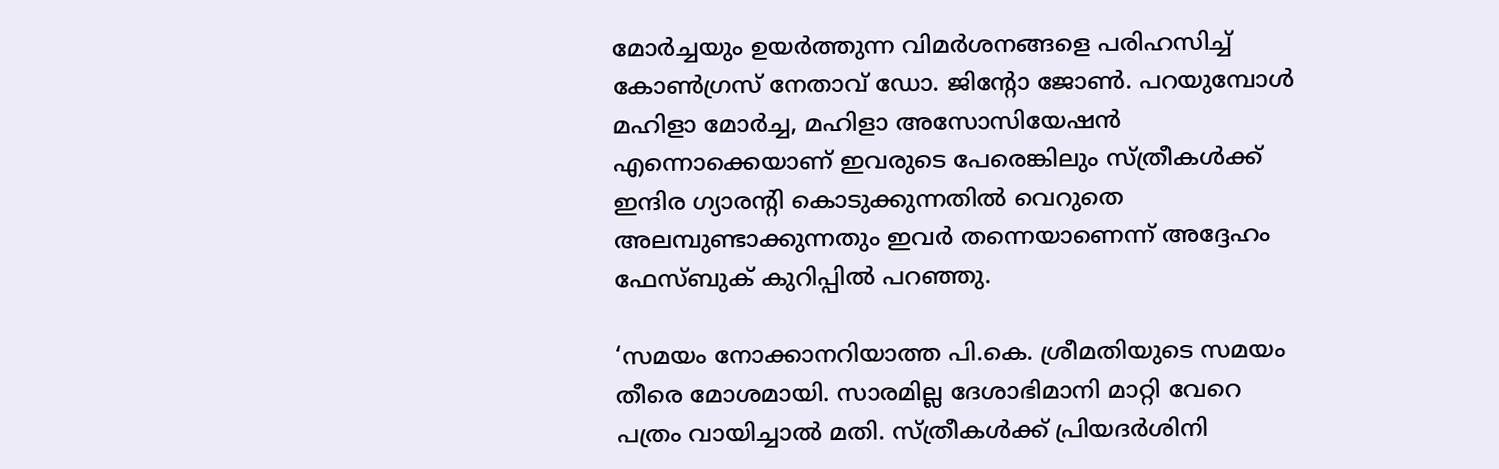മോർച്ചയും ഉയർത്തുന്ന വിമർശനങ്ങളെ പരിഹസിച്ച് കോൺഗ്രസ് നേതാവ് ഡോ. ജിന്റോ ജോൺ. പറയുമ്പോൾ മഹിളാ മോർച്ച, മഹിളാ അസോസിയേഷൻ എന്നൊക്കെയാണ് ഇവരുടെ പേരെങ്കിലും സ്ത്രീകൾക്ക്‌ ഇന്ദിര ഗ്യാരന്റി കൊടുക്കുന്നതിൽ വെറുതെ അലമ്പുണ്ടാക്കുന്നതും ഇവർ തന്നെയാണെന്ന് അദ്ദേഹം ഫേസ്ബുക് കുറിപ്പിൽ പറഞ്ഞു.

‘സമയം നോക്കാനറിയാത്ത പി.കെ. ശ്രീമതിയുടെ സമയം തീരെ മോശമായി. സാരമില്ല ദേശാഭിമാനി മാറ്റി വേറെ പത്രം വായിച്ചാൽ മതി. സ്ത്രീകൾക്ക്‌ പ്രിയദർശിനി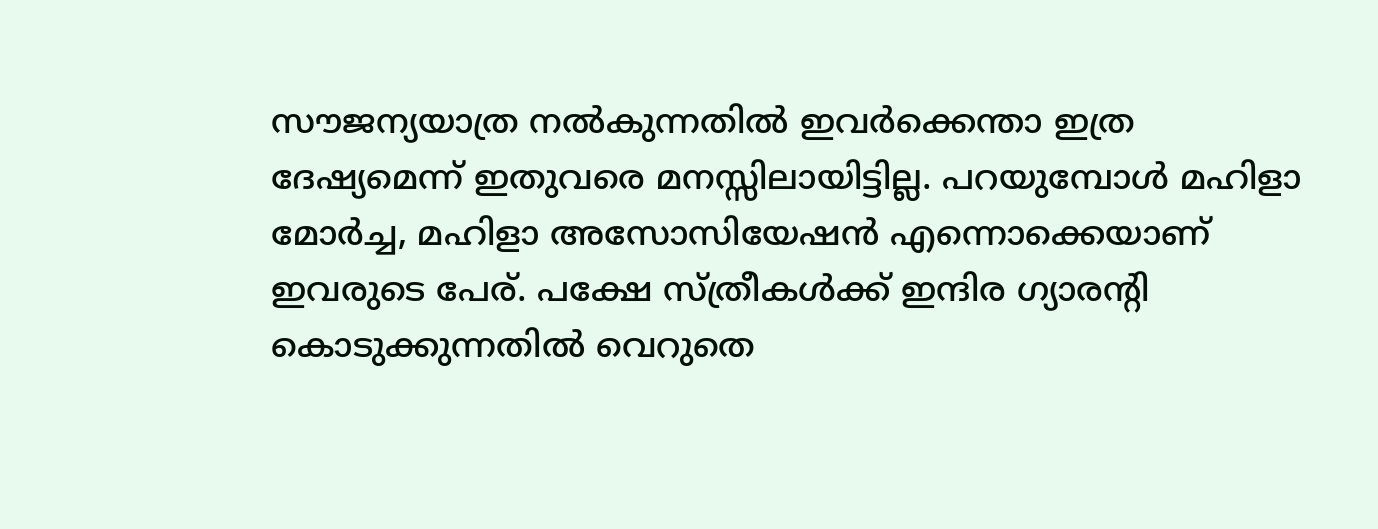സൗജന്യയാത്ര നൽകുന്നതിൽ ഇവർക്കെന്താ ഇത്ര ദേഷ്യമെന്ന് ഇതുവരെ മനസ്സിലായിട്ടില്ല. പറയുമ്പോൾ മഹിളാ മോർച്ച, മഹിളാ അസോസിയേഷൻ എന്നൊക്കെയാണ് ഇവരുടെ പേര്. പക്ഷേ സ്ത്രീകൾക്ക്‌ ഇന്ദിര ഗ്യാരന്റി കൊടുക്കുന്നതിൽ വെറുതെ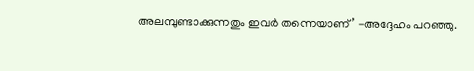അലമ്പുണ്ടാക്കുന്നതും ഇവർ തന്നെയാണ്’ -അദ്ദേഹം പറഞ്ഞു.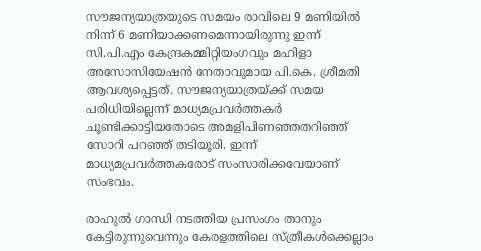സൗജന്യയാത്രയുടെ സമയം രാവിലെ 9 മണിയിൽ നിന്ന് 6 മണിയാക്കണമെന്നായിരുന്നു ഇന്ന് സി.പി.എം കേന്ദ്രകമ്മിറ്റിയംഗവും മഹിളാ അസോസിയേഷൻ നേതാവുമായ പി.കെ. ശ്രീമതി ആവശ്യപ്പെട്ടത്. സൗജന്യയാത്രയ്ക്ക് സമയ പരിധിയില്ലെന്ന് മാധ്യമപ്രവർത്തകർ ചൂണ്ടിക്കാട്ടിയതോടെ അമളിപിണഞ്ഞതറിഞ്ഞ് സോറി പറഞ്ഞ് തടിയൂരി. ഇന്ന് മാധ്യമപ്രവർത്തകരോട് സംസാരിക്കവേയാണ് സംഭവം.

രാഹുൽ ഗാന്ധി നടത്തിയ പ്രസംഗം താനും കേട്ടിരുന്നുവെന്നും കേരളത്തിലെ സ്ത്രീകൾക്കെല്ലാം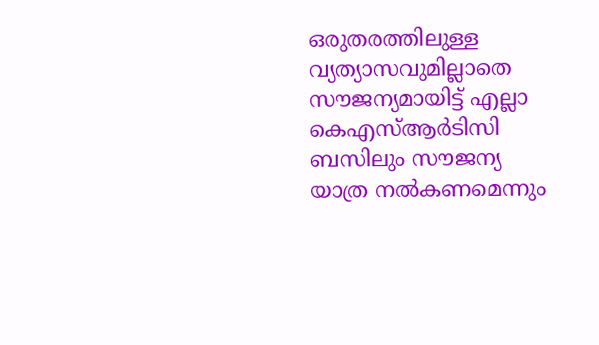ഒരുതരത്തിലുള്ള വ്യത്യാസവുമില്ലാതെ സൗജന്യമായിട്ട് എല്ലാ കെഎസ്ആർടിസി ബസിലും സൗജന്യ യാത്ര നൽകണമെന്നും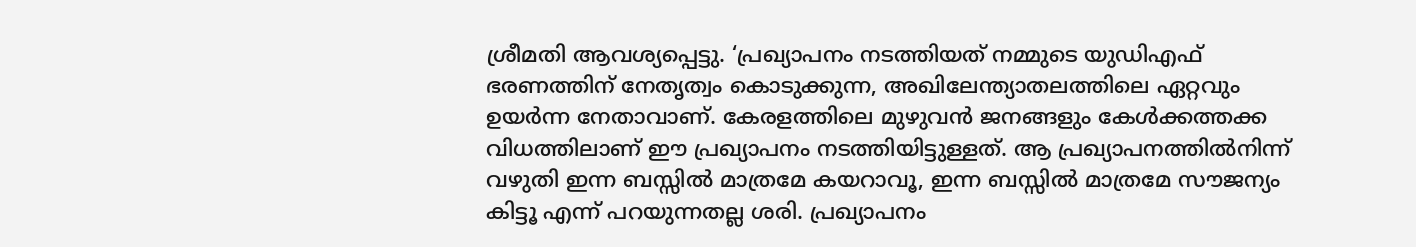ശ്രീമതി ആവശ്യപ്പെട്ടു. ‘പ്രഖ്യാപനം നടത്തിയത് നമ്മുടെ യുഡിഎഫ് ഭരണത്തിന് നേതൃത്വം കൊടുക്കുന്ന, അഖിലേന്ത്യാതലത്തിലെ ഏറ്റവും ഉയർന്ന നേതാവാണ്. കേരളത്തിലെ മുഴുവൻ ജനങ്ങളും കേൾക്കത്തക്ക വിധത്തിലാണ് ഈ പ്രഖ്യാപനം നടത്തിയിട്ടുള്ളത്. ആ പ്രഖ്യാപനത്തിൽനിന്ന് വഴുതി ഇന്ന ബസ്സിൽ മാത്രമേ കയറാവൂ, ഇന്ന ബസ്സിൽ മാത്രമേ സൗജന്യം കിട്ടൂ എന്ന് പറയുന്നതല്ല ശരി. പ്രഖ്യാപനം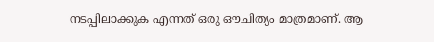നടപ്പിലാക്കുക എന്നത് ഒരു ഔചിത്യം മാത്രമാണ്. ആ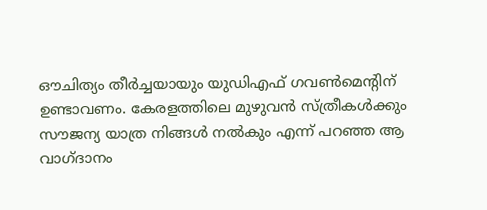ഔചിത്യം തീർച്ചയായും യുഡിഎഫ് ഗവൺമെന്റിന് ഉണ്ടാവണം. കേരളത്തിലെ മുഴുവൻ സ്ത്രീകൾക്കും സൗജന്യ യാത്ര നിങ്ങൾ നൽകും എന്ന് പറഞ്ഞ ആ വാഗ്ദാനം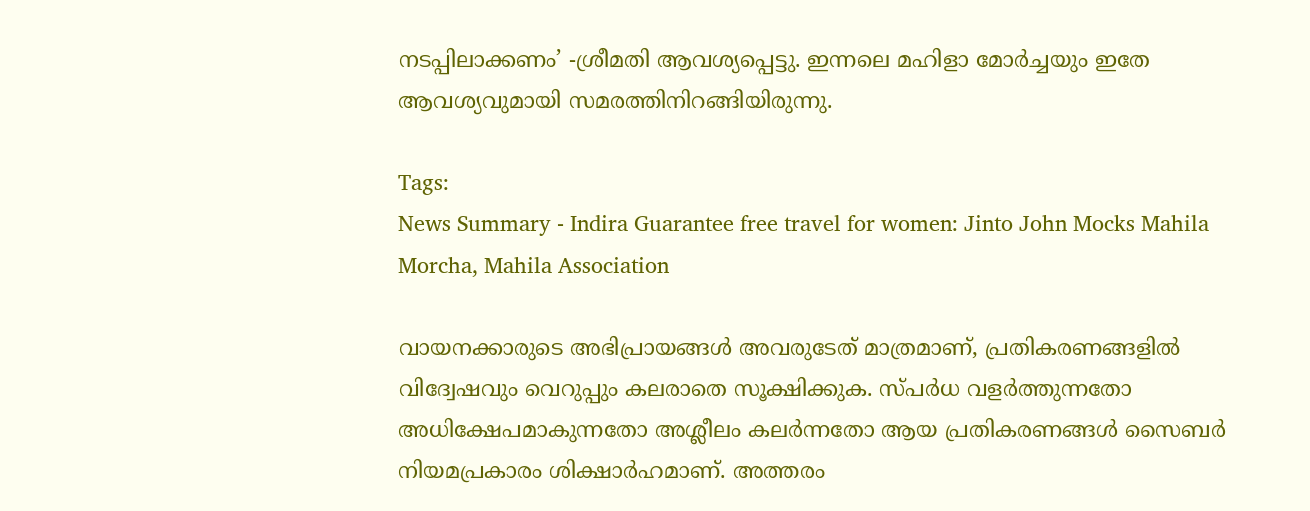നടപ്പിലാക്കണം’ -ശ്രീമതി ആവശ്യപ്പെട്ടു. ഇന്നലെ മഹിളാ മോർച്ചയും ഇതേ ആവശ്യവുമായി സമരത്തിനിറങ്ങിയിരുന്നു.

Tags:
News Summary - Indira Guarantee free travel for women: Jinto John Mocks Mahila Morcha, Mahila Association

വായനക്കാരുടെ അഭിപ്രായങ്ങള്‍ അവരുടേത് മാത്രമാണ്, പ്രതികരണങ്ങളിൽ വിദ്വേഷവും വെറുപ്പും കലരാതെ സൂക്ഷിക്കുക. സ്പർധ വളർത്തുന്നതോ അധിക്ഷേപമാകുന്നതോ അശ്ലീലം കലർന്നതോ ആയ പ്രതികരണങ്ങൾ സൈബർ നിയമപ്രകാരം ശിക്ഷാർഹമാണ്. അത്തരം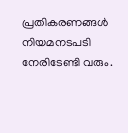പ്രതികരണങ്ങൾ നിയമനടപടി നേരിടേണ്ടി വരും.